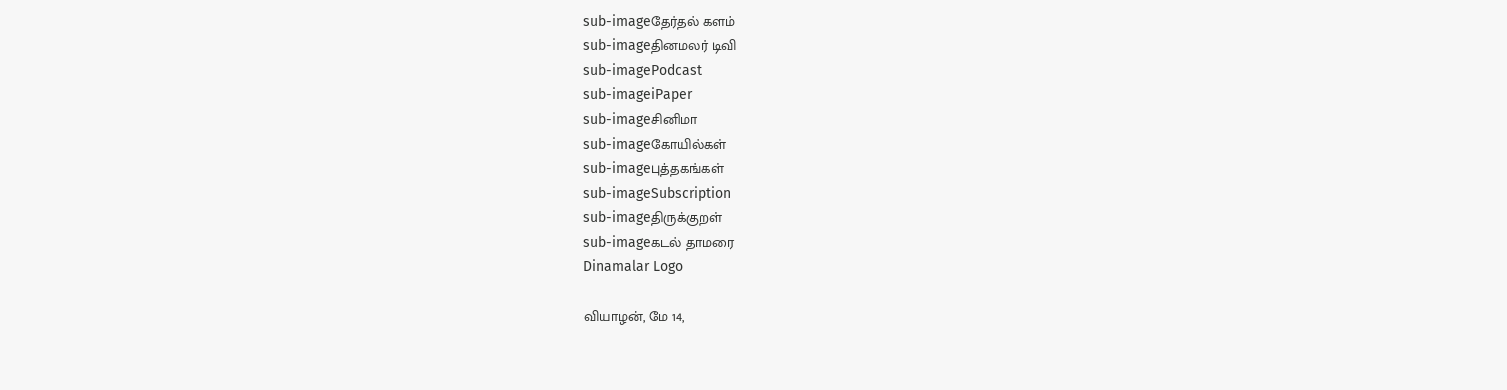sub-imageதேர்தல் களம்
sub-imageதினமலர் டிவி
sub-imagePodcast
sub-imageiPaper
sub-imageசினிமா
sub-imageகோயில்கள்
sub-imageபுத்தகங்கள்
sub-imageSubscription
sub-imageதிருக்குறள்
sub-imageகடல் தாமரை
Dinamalar Logo

வியாழன், மே 14,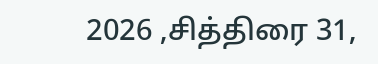2026 ,சித்திரை 31,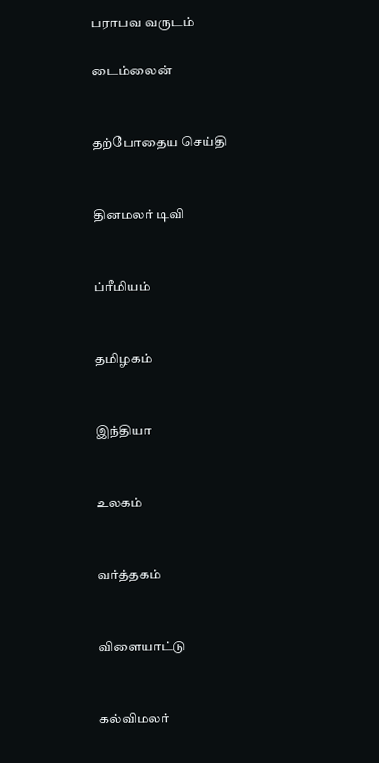பராபவ வருடம்

டைம்லைன்


தற்போதைய செய்தி


தினமலர் டிவி


ப்ரீமியம்


தமிழகம்


இந்தியா


உலகம்


வர்த்தகம்


விளையாட்டு


கல்விமலர்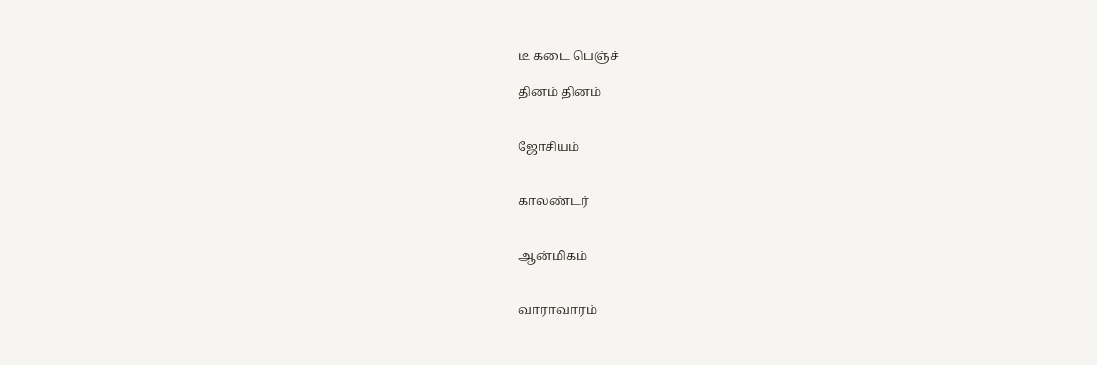டீ கடை பெஞ்ச்

தினம் தினம்


ஜோசியம்


காலண்டர்


ஆன்மிகம்


வாராவாரம்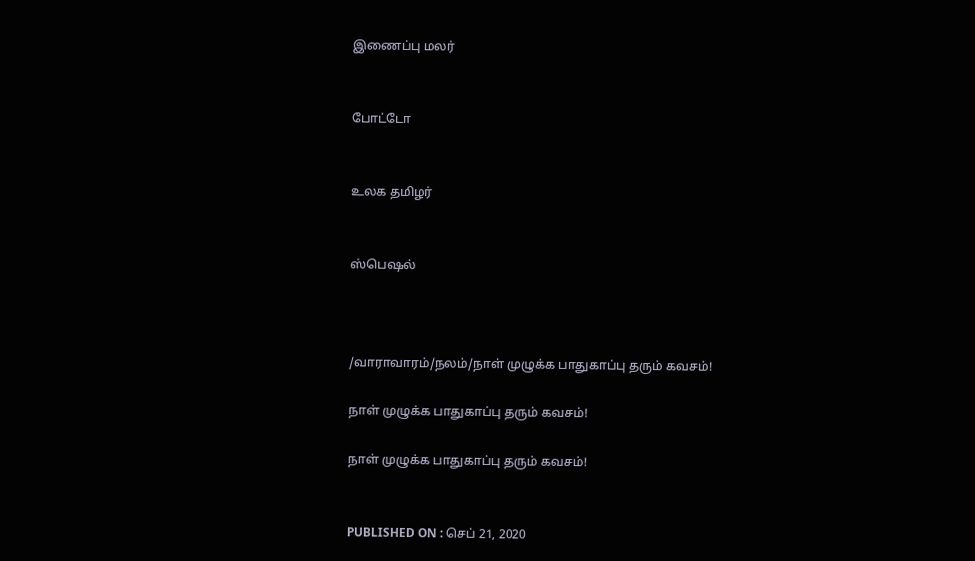இணைப்பு மலர்


போட்டோ


உலக தமிழர்


ஸ்பெஷல்



/வாராவாரம்/நலம்/நாள் முழுக்க பாதுகாப்பு தரும் கவசம்!

நாள் முழுக்க பாதுகாப்பு தரும் கவசம்!

நாள் முழுக்க பாதுகாப்பு தரும் கவசம்!


PUBLISHED ON : செப் 21, 2020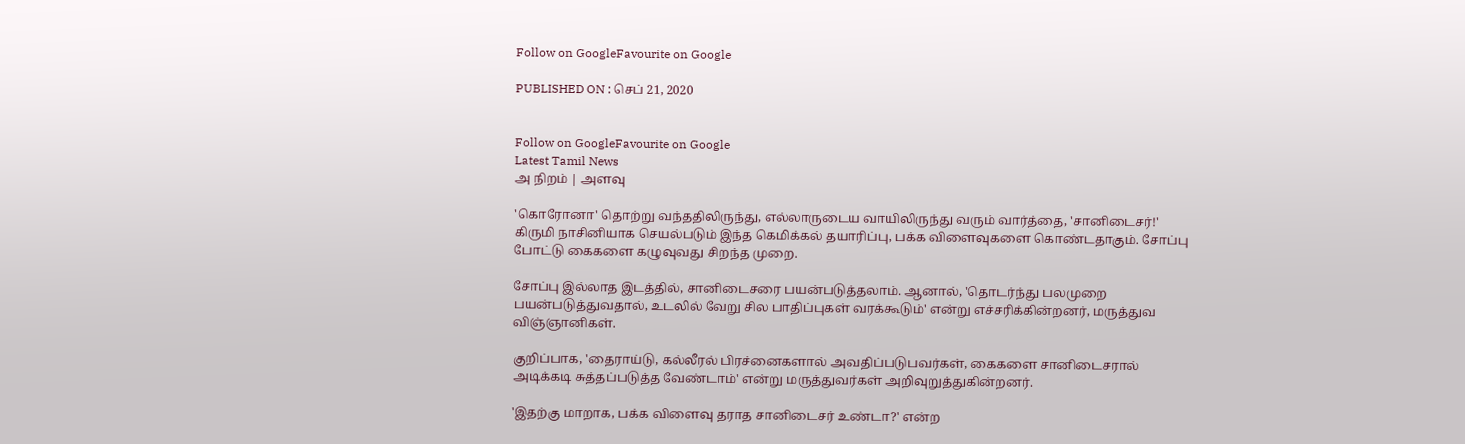Follow on GoogleFavourite on Google

PUBLISHED ON : செப் 21, 2020


Follow on GoogleFavourite on Google
Latest Tamil News
அ நிறம் | அளவு

'கொரோனா' தொற்று வந்ததிலிருந்து, எல்லாருடைய வாயிலிருந்து வரும் வார்த்தை, 'சானிடைசர்!' கிருமி நாசினியாக செயல்படும் இந்த கெமிக்கல் தயாரிப்பு, பக்க விளைவுகளை கொண்டதாகும். சோப்பு போட்டு கைகளை கழுவுவது சிறந்த முறை.

சோப்பு இல்லாத இடத்தில், சானிடைசரை பயன்படுத்தலாம். ஆனால், 'தொடர்ந்து பலமுறை பயன்படுத்துவதால், உடலில் வேறு சில பாதிப்புகள் வரக்கூடும்' என்று எச்சரிக்கின்றனர், மருத்துவ விஞ்ஞானிகள்.

குறிப்பாக, 'தைராய்டு, கல்லீரல் பிரச்னைகளால் அவதிப்படுபவர்கள், கைகளை சானிடைசரால் அடிக்கடி சுத்தப்படுத்த வேண்டாம்' என்று மருத்துவர்கள் அறிவுறுத்துகின்றனர்.

'இதற்கு மாறாக, பக்க விளைவு தராத சானிடைசர் உண்டா?' என்ற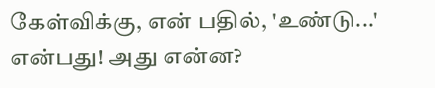கேள்விக்கு, என் பதில், 'உண்டு...' என்பது! அது என்ன?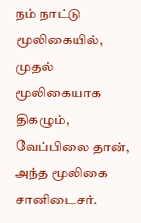நம் நாட்டு மூலிகையில், முதல் மூலிகையாக திகழும், வேப்பிலை தான், அந்த மூலிகை சானிடைசர்.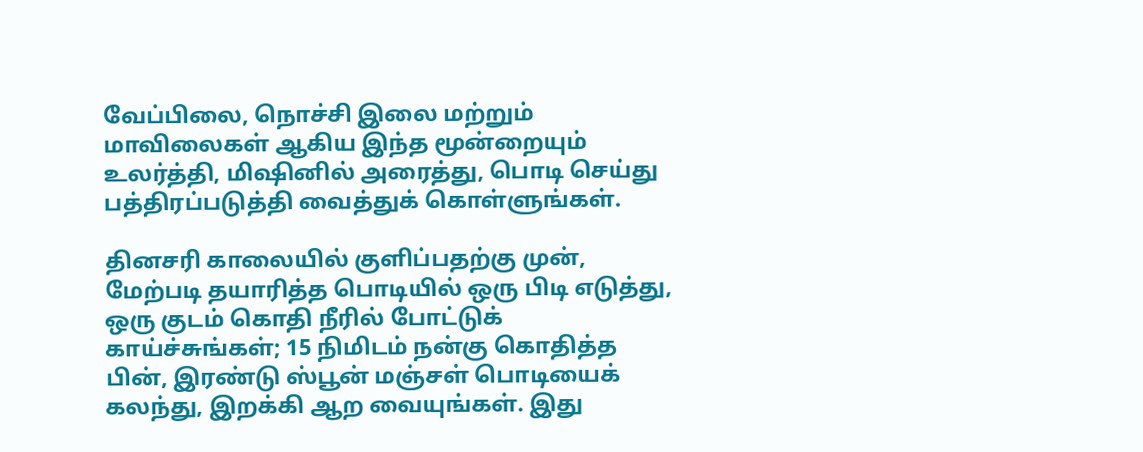வேப்பிலை, நொச்சி இலை மற்றும் மாவிலைகள் ஆகிய இந்த மூன்றையும் உலர்த்தி, மிஷினில் அரைத்து, பொடி செய்து பத்திரப்படுத்தி வைத்துக் கொள்ளுங்கள்.

தினசரி காலையில் குளிப்பதற்கு முன், மேற்படி தயாரித்த பொடியில் ஒரு பிடி எடுத்து, ஒரு குடம் கொதி நீரில் போட்டுக் காய்ச்சுங்கள்; 15 நிமிடம் நன்கு கொதித்த பின், இரண்டு ஸ்பூன் மஞ்சள் பொடியைக் கலந்து, இறக்கி ஆற வையுங்கள். இது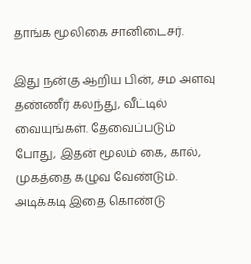தாங்க மூலிகை சானிடைசர்.

இது நன்கு ஆறிய பின், சம அளவு தண்ணீர் கலந்து, வீட்டில் வையுங்கள். தேவைப்படும் போது, இதன் மூலம் கை, கால், முகத்தை கழுவ வேண்டும். அடிக்கடி இதை கொண்டு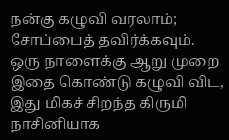நன்கு கழுவி வரலாம்; சோப்பைத் தவிர்க்கவும். ஒரு நாளைக்கு ஆறு முறை இதை கொண்டு கழுவி விட, இது மிகச் சிறந்த கிருமி நாசினியாக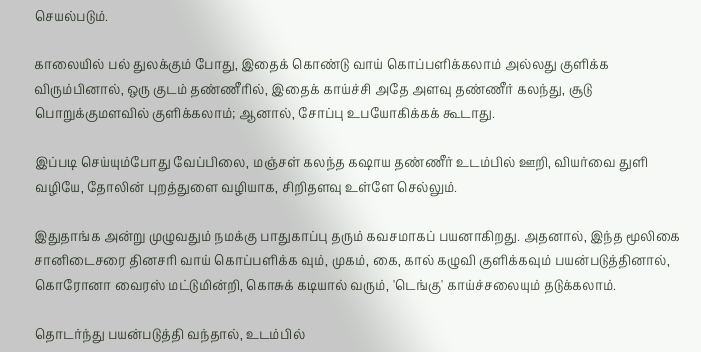செயல்படும்.

காலையில் பல் துலக்கும் போது, இதைக் கொண்டு வாய் கொப்பளிக்கலாம் அல்லது குளிக்க விரும்பினால், ஒரு குடம் தண்ணீரில், இதைக் காய்ச்சி அதே அளவு தண்ணீர் கலந்து, சூடு பொறுக்குமளவில் குளிக்கலாம்; ஆனால், சோப்பு உபயோகிக்கக் கூடாது.

இப்படி செய்யும்போது வேப்பிலை, மஞ்சள் கலந்த கஷாய தண்ணீர் உடம்பில் ஊறி, வியர்வை துளி வழியே, தோலின் புறத்துளை வழியாக, சிறிதளவு உள்ளே செல்லும்.

இதுதாங்க அன்று முழுவதும் நமக்கு பாதுகாப்பு தரும் கவசமாகப் பயனாகிறது. அதனால், இந்த மூலிகை சானிடைசரை தினசரி வாய் கொப்பளிக்க வும், முகம், கை, கால் கழுவி குளிக்கவும் பயன்படுத்தினால், கொரோனா வைரஸ் மட்டுமின்றி, கொசுக் கடியால் வரும், 'டெங்கு' காய்ச்சலையும் தடுக்கலாம்.

தொடர்ந்து பயன்படுத்தி வந்தால், உடம்பில்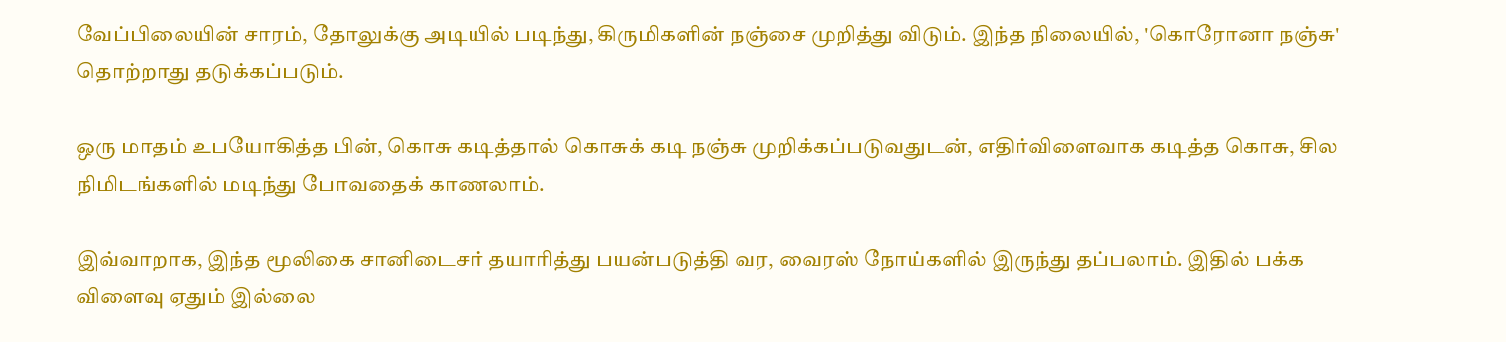வேப்பிலையின் சாரம், தோலுக்கு அடியில் படிந்து, கிருமிகளின் நஞ்சை முறித்து விடும். இந்த நிலையில், 'கொரோனா நஞ்சு' தொற்றாது தடுக்கப்படும்.

ஒரு மாதம் உபயோகித்த பின், கொசு கடித்தால் கொசுக் கடி நஞ்சு முறிக்கப்படுவதுடன், எதிர்விளைவாக கடித்த கொசு, சில நிமிடங்களில் மடிந்து போவதைக் காணலாம்.

இவ்வாறாக, இந்த மூலிகை சானிடைசர் தயாரித்து பயன்படுத்தி வர, வைரஸ் நோய்களில் இருந்து தப்பலாம். இதில் பக்க விளைவு ஏதும் இல்லை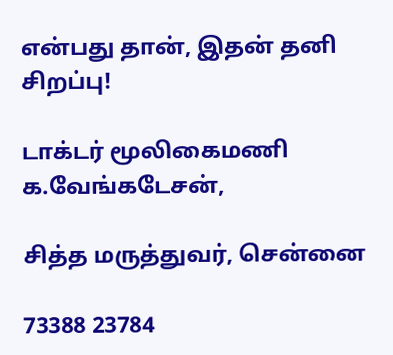என்பது தான், இதன் தனி சிறப்பு!

டாக்டர் மூலிகைமணி க.வேங்கடேசன்,

சித்த மருத்துவர், சென்னை

73388 23784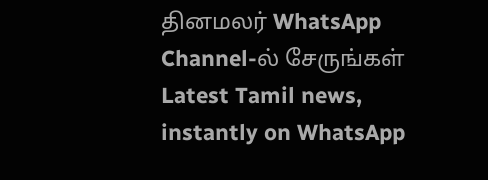தினமலர் WhatsApp Channel-ல் சேருங்கள்
Latest Tamil news, instantly on WhatsApp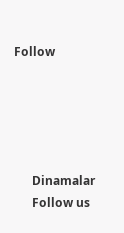Follow





      Dinamalar
      Follow us